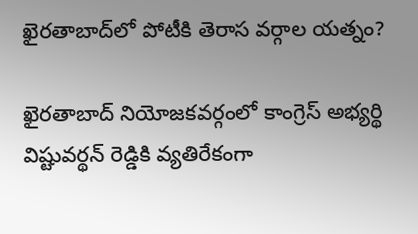ఖైరతాబాద్‌లో పోటీకి తెరాస వర్గాల యత్నం?

ఖైరతాబాద్ నియోజకవర్గంలో కాంగ్రెస్ అభ్యర్థి విష్టువర్థన్ రెడ్డికి వ్యతిరేకంగా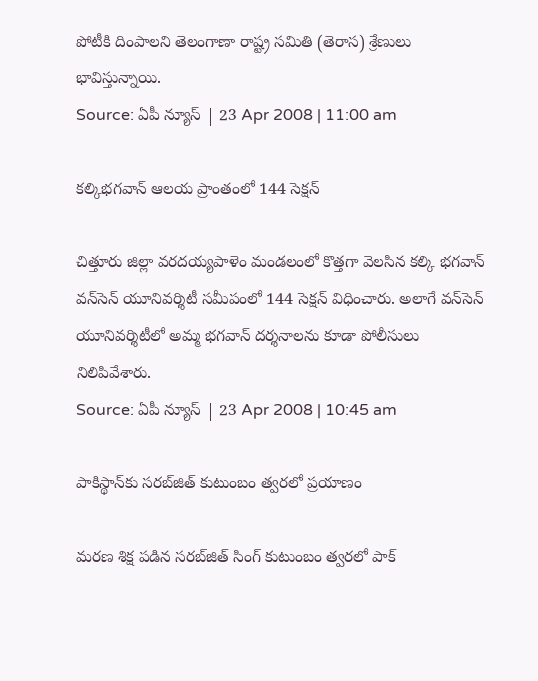పోటీకి దింపాలని తెలంగాణా రాష్ట్ర సమితి (తెరాస) శ్రేణులు భావిస్తున్నాయి.
Source: ఏపీ న్యూస్ | 23 Apr 2008 | 11:00 am

కల్కిభగవాన్ ఆలయ ప్రాంతంలో 144 సెక్షన్

చిత్తూరు జిల్లా వరదయ్యపాళెం మండలంలో కొత్తగా వెలసిన కల్కి భగవాన్ వన్‌సెన్ యూనివర్శిటీ సమీపంలో 144 సెక్షన్ విధించారు. అలాగే వన్‌సెన్ యూనివర్శిటీలో అమ్మ భగవాన్ దర్శనాలను కూడా పోలీసులు నిలిపివేశారు.
Source: ఏపీ న్యూస్ | 23 Apr 2008 | 10:45 am

పాకిస్థాన్‌కు సరబ్‌జిత్ కుటుంబం త్వరలో ప్రయాణం

మరణ శిక్ష పడిన సరబ్‌జిత్ సింగ్ కుటుంబం త్వరలో పాక్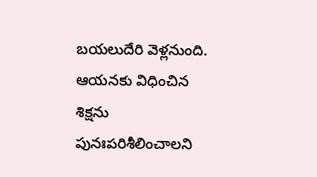బయలుదేరి వెళ్లనుంది. ఆయనకు విధించిన శిక్షను పునఃపరిశీలించాలని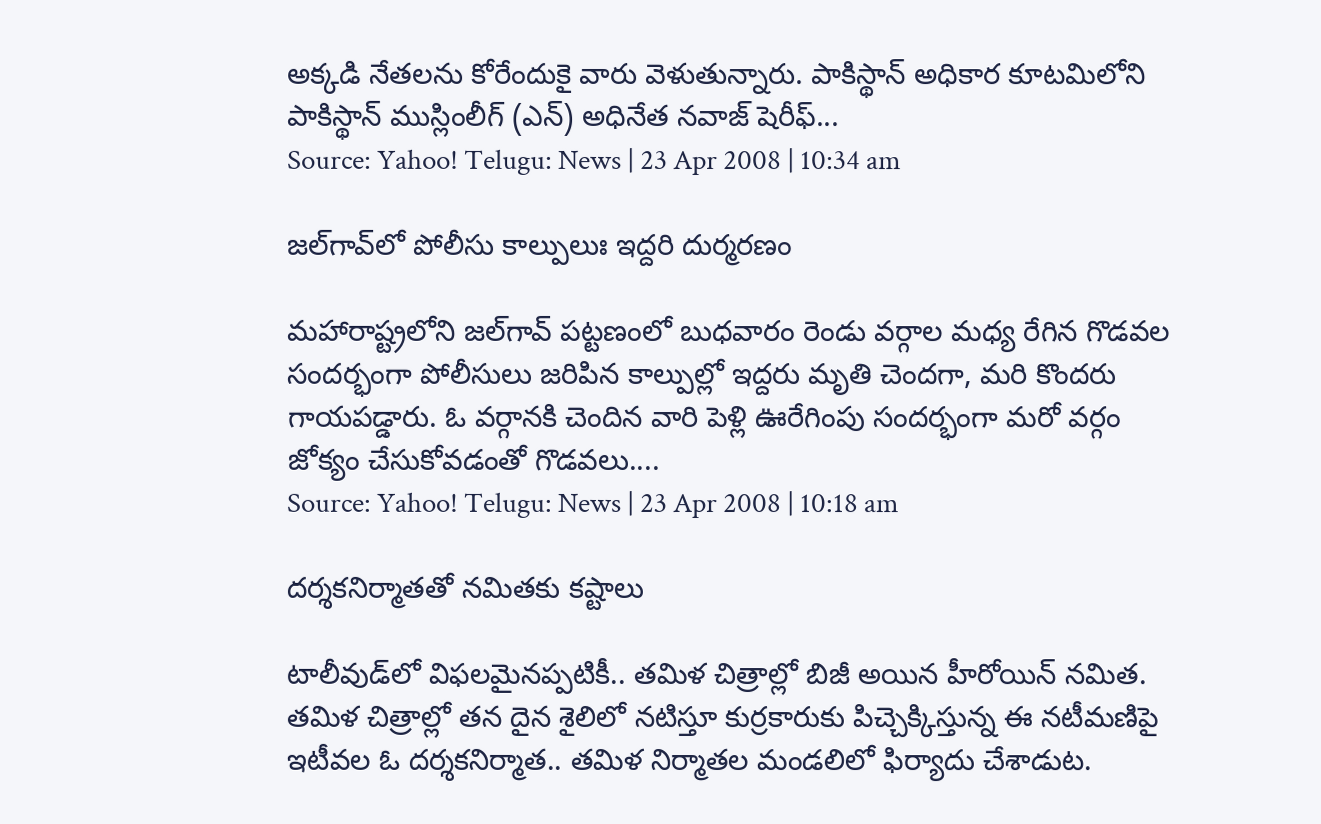అక్కడి నేతలను కోరేందుకై వారు వెళుతున్నారు. పాకిస్థాన్ అధికార కూటమిలోని పాకిస్థాన్ ముస్లింలీగ్ (ఎన్) అధినేత నవాజ్ షెరీఫ్...
Source: Yahoo! Telugu: News | 23 Apr 2008 | 10:34 am

జల్‌గావ్‌లో పోలీసు కాల్పులుః ఇద్దరి దుర్మరణం

మహారాష్ట్రలోని జల్‌గావ్‌ పట్టణంలో బుధవారం రెండు వర్గాల మధ్య రేగిన గొడవల సందర్భంగా పోలీసులు జరిపిన కాల్పుల్లో ఇద్దరు మృతి చెందగా, మరి కొందరు గాయపడ్డారు. ఓ వర్గానకి చెందిన వారి పెళ్లి ఊరేగింపు సందర్భంగా మరో వర్గం జోక్యం చేసుకోవడంతో గొడవలు....
Source: Yahoo! Telugu: News | 23 Apr 2008 | 10:18 am

దర్శకనిర్మాతతో నమితకు కష్టాలు

టాలీవుడ్‌లో విఫలమైనప్పటికీ.. తమిళ చిత్రాల్లో బిజీ అయిన హీరోయిన్ నమిత. తమిళ చిత్రాల్లో తన దైన శైలిలో నటిస్తూ కుర్రకారుకు పిచ్చెక్కిస్తున్న ఈ నటీమణిపై ఇటీవల ఓ దర్శకనిర్మాత.. తమిళ నిర్మాతల మండలిలో ఫిర్యాదు చేశాడుట.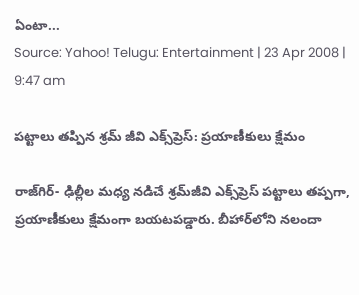ఏంటా...
Source: Yahoo! Telugu: Entertainment | 23 Apr 2008 | 9:47 am

పట్టాలు తప్పిన శ్రమ్ జీవి ఎక్స్‌ప్రెస్: ప్రయాణీకులు క్షేమం

రాజ్‌గిర్- ఢిల్లీల మధ్య నడిచే శ్రమ్‌జీవి ఎక్స్‌ప్రెస్ పట్టాలు తప్పగా, ప్రయాణీకులు క్షేమంగా బయటపడ్డారు. బీహార్‌లోని నలందా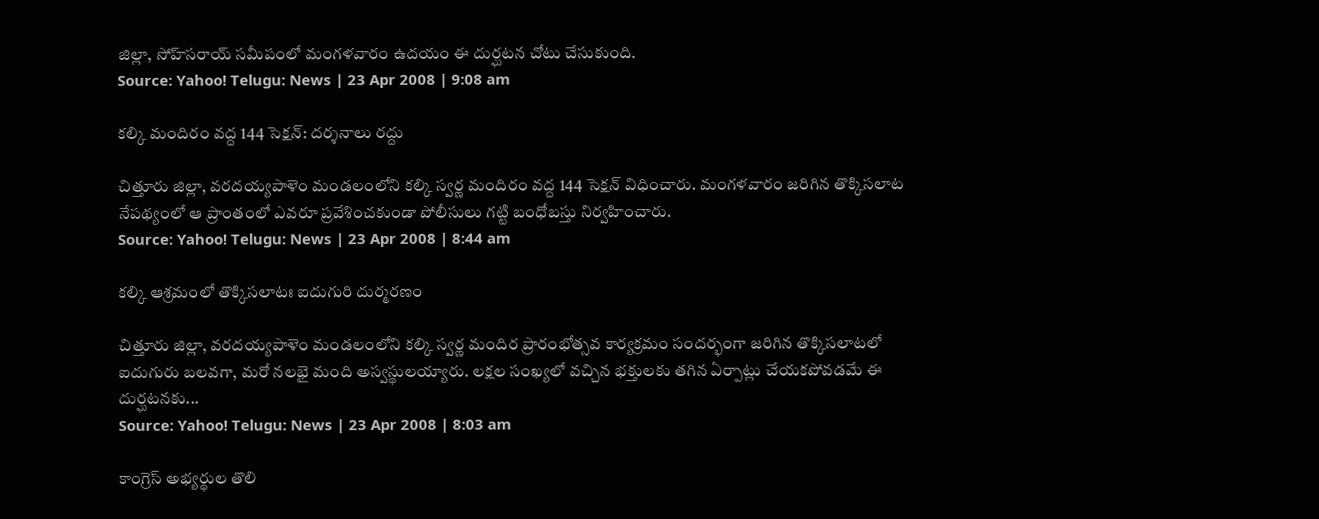జిల్లా, సోహ్‌సరాయ్ సమీపంలో మంగళవారం ఉదయం ఈ దుర్ఘటన చోటు చేసుకుంది.
Source: Yahoo! Telugu: News | 23 Apr 2008 | 9:08 am

కల్కి మందిరం వద్ద 144 సెక్షన్: దర్శనాలు రద్దు

చిత్తూరు జిల్లా, వరదయ్యపాళెం మండలంలోని కల్కి స్వర్ణ మందిరం వద్ద 144 సెక్షన్ విధించారు. మంగళవారం జరిగిన తొక్కిసలాట నేపథ్యంలో ఆ ప్రాంతంలో ఎవరూ ప్రవేశించకుండా పోలీసులు గట్టి బంధోబస్తు నిర్వహించారు.
Source: Yahoo! Telugu: News | 23 Apr 2008 | 8:44 am

కల్కి ఆశ్రమంలో తొక్కిసలాటః ఐదుగురి దుర్మరణం

చిత్తూరు జిల్లా, వరదయ్యపాళెం మండలంలోని కల్కి స్వర్ణ మందిర ప్రారంభోత్సవ కార్యక్రమం సందర్భంగా జరిగిన తొక్కిసలాటలో ఐదుగురు బలవగా, మరో నలభై మంది అస్వస్థులయ్యారు. లక్షల సంఖ్యలో వచ్చిన భక్తులకు తగిన ఏర్పాట్లు చేయకపోవడమే ఈ దుర్ఘటనకు...
Source: Yahoo! Telugu: News | 23 Apr 2008 | 8:03 am

కాంగ్రెస్ అభ్యర్థుల తొలి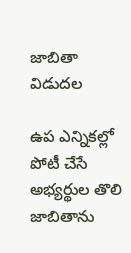జాబితా విడుదల

ఉప ఎన్నికల్లో పోటీ చేసే అభ్యర్థుల తొలి జాబితాను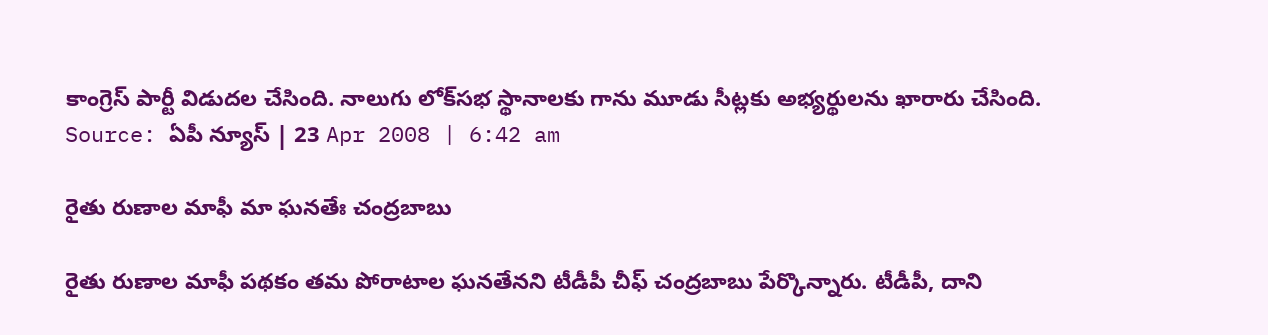కాంగ్రెస్ పార్టీ విడుదల చేసింది. నాలుగు లోక్‌సభ స్థానాలకు గాను మూడు సీట్లకు అభ్యర్థులను ఖారారు చేసింది.
Source: ఏపీ న్యూస్ | 23 Apr 2008 | 6:42 am

రైతు రుణాల మాఫీ మా ఘనతేః చంద్రబాబు

రైతు రుణాల మాఫీ పథకం తమ పోరాటాల ఘనతేనని టీడీపీ చీఫ్ చంద్రబాబు పేర్కొన్నారు. టీడీపీ, దాని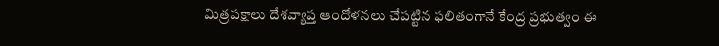మిత్రపక్షాలు దేశవ్యాప్త ఆందోళనలు చేపట్టిన ఫలితంగానే కేంద్ర ప్రభుత్వం ఈ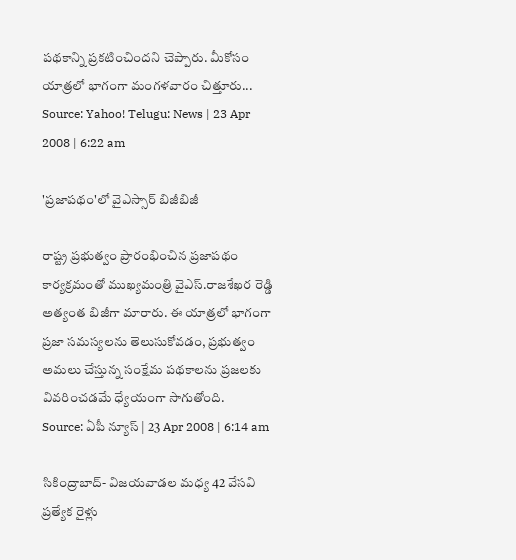పథకాన్ని ప్రకటించిందని చెప్పారు. మీకోసం యాత్రలో భాగంగా మంగళవారం చిత్తూరు...
Source: Yahoo! Telugu: News | 23 Apr 2008 | 6:22 am

'ప్రజాపథం'లో వైఎస్సార్ బిజీబిజీ

రాష్ట్ర ప్రభుత్వం ప్రారంభించిన ప్రజాపథం కార్యక్రమంతో ముఖ్యమంత్రి వైఎస్.రాజశేఖర రెడ్డి అత్యంత బిజీగా మారారు. ఈ యాత్రలో భాగంగా ప్రజా సమస్యలను తెలుసుకోవడం, ప్రభుత్వం అమలు చేస్తున్న సంక్షేమ పథకాలను ప్రజలకు వివరించడమే ధ్యేయంగా సాగుతోంది.
Source: ఏపీ న్యూస్ | 23 Apr 2008 | 6:14 am

సికింద్రాబాద్- విజయవాడల మధ్య 42 వేసవి ప్రత్యేక రైళ్లు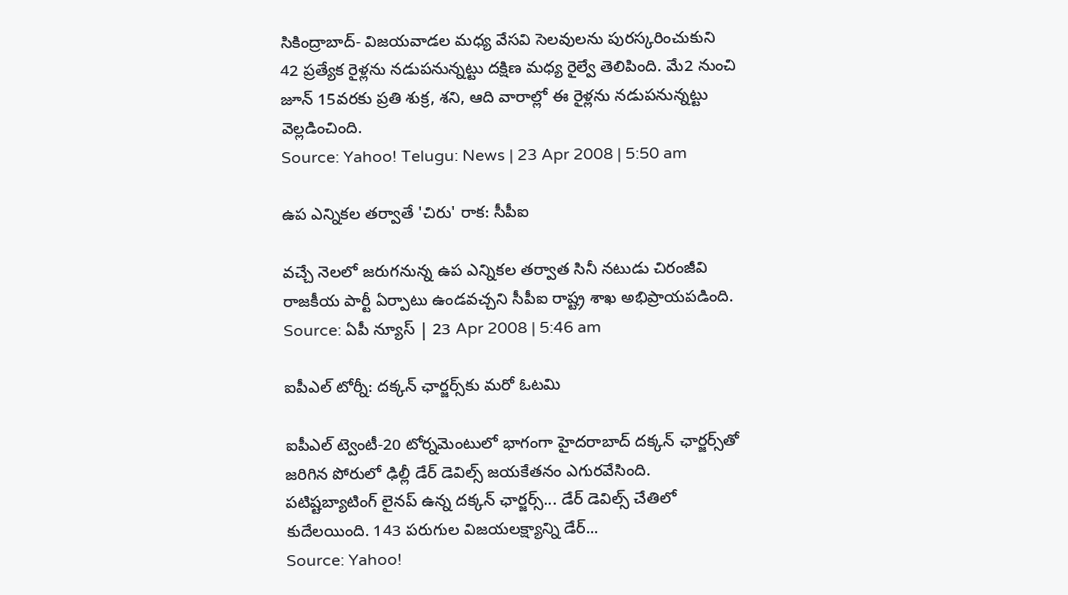సికింద్రాబాద్- విజయవాడల మధ్య వేసవి సెలవులను పురస్కరించుకుని 42 ప్రత్యేక రైళ్లను నడుపనున్నట్టు దక్షిణ మధ్య రైల్వే తెలిపింది. మే2 నుంచి జూన్ 15వరకు ప్రతి శుక్ర, శని, ఆది వారాల్లో ఈ రైళ్లను నడుపనున్నట్టు వెల్లడించింది.
Source: Yahoo! Telugu: News | 23 Apr 2008 | 5:50 am

ఉప ఎన్నికల తర్వాతే 'చిరు' రాక: సీపీఐ

వచ్చే నెలలో జరుగనున్న ఉప ఎన్నికల తర్వాత సినీ నటుడు చిరంజీవి రాజకీయ పార్టీ ఏర్పాటు ఉండవచ్చని సీపీఐ రాష్ట్ర శాఖ అభిప్రాయపడింది.
Source: ఏపీ న్యూస్ | 23 Apr 2008 | 5:46 am

ఐపీఎల్ టోర్నీ: దక్కన్ ఛార్జర్స్‌కు మరో ఓటమి

ఐపీఎల్ ట్వెంటీ-20 టోర్నమెంటులో భాగంగా హైదరాబాద్ దక్కన్ ఛార్జర్స్‌తో జరిగిన పోరులో ఢిల్లీ డేర్ డెవిల్స్‌ జయకేతనం ఎగురవేసింది. పటిష్టబ్యాటింగ్ లైనప్ ఉన్న దక్కన్ ఛార్జర్స్... డేర్ డెవిల్స్ చేతిలో కుదేలయింది. 143 పరుగుల విజయలక్ష్యాన్ని డేర్...
Source: Yahoo!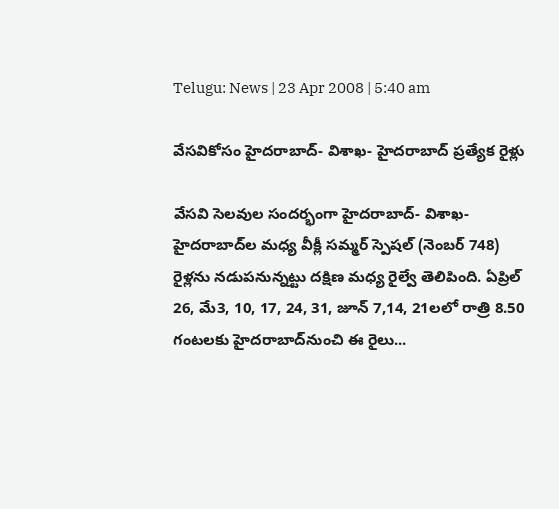Telugu: News | 23 Apr 2008 | 5:40 am

వేసవికోసం హైదరాబాద్- విశాఖ- హైదరాబాద్ ప్రత్యేక రైళ్లు

వేసవి సెలవుల సందర్భంగా హైదరాబాద్- విశాఖ- హైదరాబాద్‌ల మధ్య వీక్లీ సమ్మర్ స్పెషల్ (నెంబర్ 748) రైళ్లను నడుపనున్నట్టు దక్షిణ మధ్య రైల్వే తెలిపింది. ఏప్రిల్ 26, మే3, 10, 17, 24, 31, జూన్ 7,14, 21లలో రాత్రి 8.50 గంటలకు హైదరాబాద్‌నుంచి ఈ రైలు...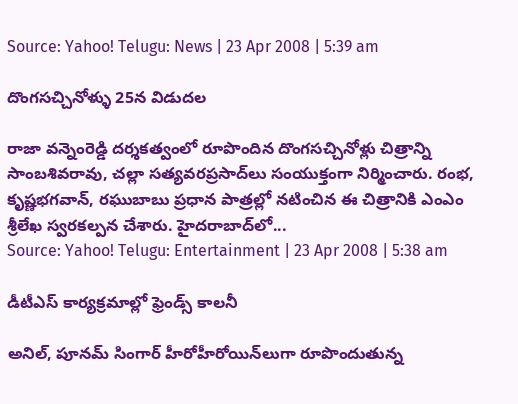Source: Yahoo! Telugu: News | 23 Apr 2008 | 5:39 am

దొంగసచ్చినోళ్ళు 25న విడుదల

రాజా వన్నెంరెడ్డి దర్శకత్వంలో రూపొందిన దొంగసచ్చినోళ్లు చిత్రాన్ని సాంబశివరావు, చల్లా సత్యవరప్రసాద్‌లు సంయుక్తంగా నిర్మించారు. రంభ, కృష్ణభగవాన్, రఘుబాబు ప్రధాన పాత్రల్లో నటించిన ఈ చిత్రానికి ఎంఎం శ్రీలేఖ స్వరకల్పన చేశారు. హైదరాబాద్‌లో...
Source: Yahoo! Telugu: Entertainment | 23 Apr 2008 | 5:38 am

డీటీఎస్ కార్యక్రమాల్లో ఫ్రెండ్స్ కాలనీ

అనిల్, పూనమ్ సింగార్ హీరోహీరోయిన్‌లుగా రూపొందుతున్న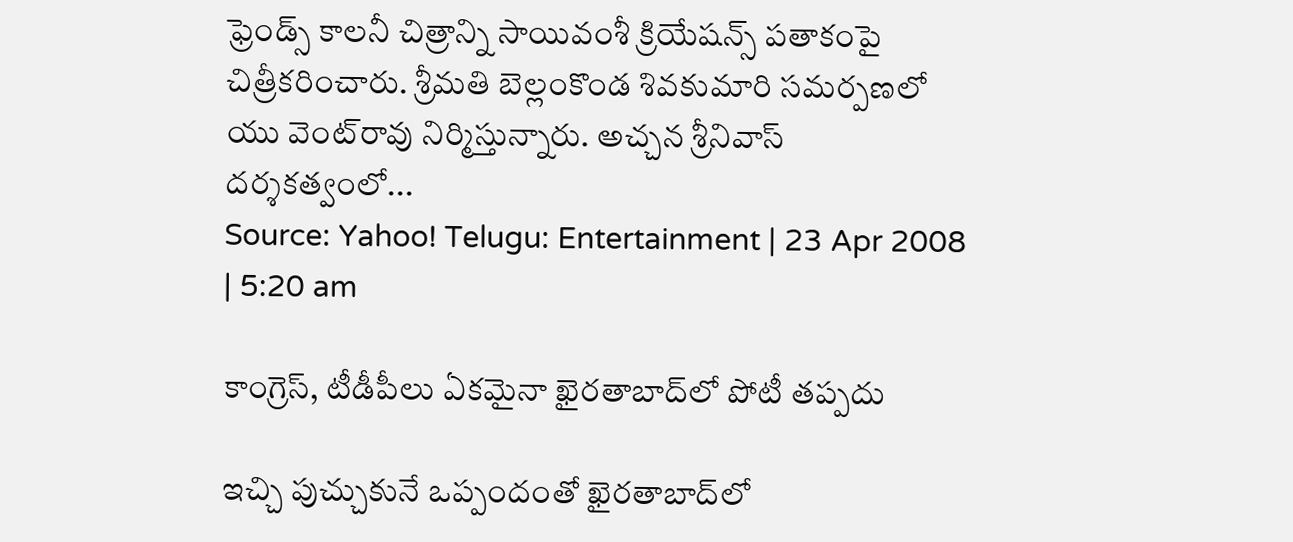ఫ్రెండ్స్ కాలనీ చిత్రాన్ని సాయివంశీ క్రియేషన్స్ పతాకంపై చిత్రీకరించారు. శ్రీమతి బెల్లంకొండ శివకుమారి సమర్పణలో యు వెంట్‌రావు నిర్మిస్తున్నారు. అచ్చన శ్రీనివాస్ దర్శకత్వంలో...
Source: Yahoo! Telugu: Entertainment | 23 Apr 2008 | 5:20 am

కాంగ్రెస్, టీడీపీలు ఏకమైనా ఖైరతాబాద్‌లో పోటీ తప్పదు

ఇచ్చి పుచ్చుకునే ఒప్పందంతో ఖైరతాబాద్‌లో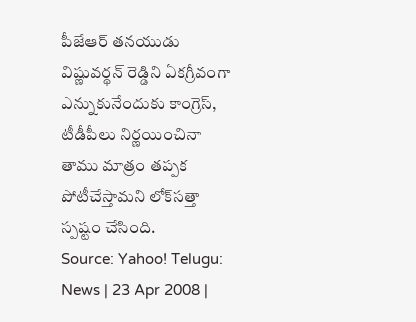పీజేఆర్ తనయుడు విష్ణువర్థన్ రెడ్డిని ఏకగ్రీవంగా ఎన్నుకునేందుకు కాంగ్రెస్, టీడీపీలు నిర్ణయించినా తాము మాత్రం తప్పక పోటీచేస్తామని లోక్‌సత్తా స్పష్టం చేసింది.
Source: Yahoo! Telugu: News | 23 Apr 2008 |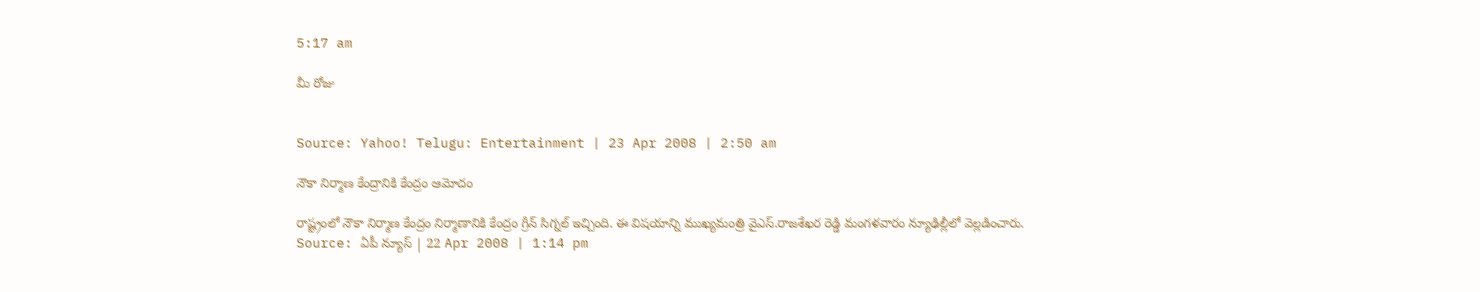5:17 am

మీ రోజు


Source: Yahoo! Telugu: Entertainment | 23 Apr 2008 | 2:50 am

నౌకా నిర్మాణ కేంద్రానికి కేంద్రం ఆమోదం

రాష్ట్రంలో నౌకా నిర్మాణ కేంద్రం నిర్మాణానికి కేంద్రం గ్రీన్ సిగ్నల్ ఇచ్చింది. ఈ విషయాన్ని ముఖ్యమంత్రి వైఎస్.రాజశేఖర రెడ్డి మంగళవారం న్యూఢిల్లీలో వెల్లడించారు.
Source: ఏపీ న్యూస్ | 22 Apr 2008 | 1:14 pm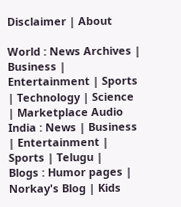Disclaimer | About

World : News Archives | Business | Entertainment | Sports | Technology | Science | Marketplace Audio
India : News | Business | Entertainment | Sports | Telugu |
Blogs : Humor pages | Norkay's Blog | Kids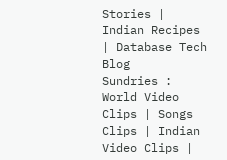Stories | Indian Recipes | Database Tech Blog
Sundries : World Video Clips | Songs Clips | Indian Video Clips |